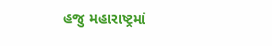હજુ મહારાષ્ટ્રમાં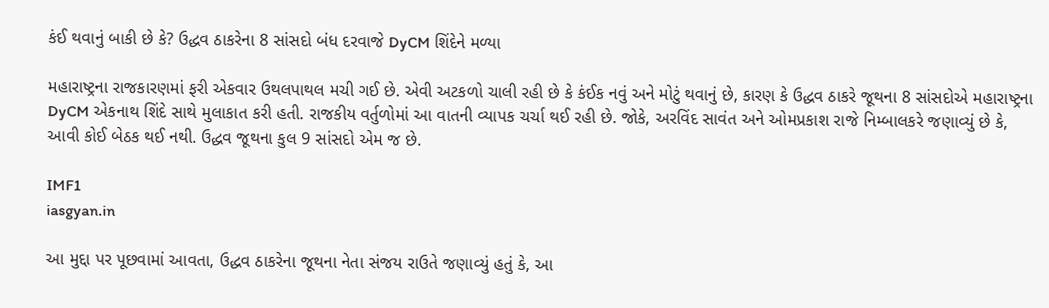કંઈ થવાનું બાકી છે કે? ઉદ્ધવ ઠાકરેના 8 સાંસદો બંધ દરવાજે DyCM શિંદેને મળ્યા

મહારાષ્ટ્રના રાજકારણમાં ફરી એકવાર ઉથલપાથલ મચી ગઈ છે. એવી અટકળો ચાલી રહી છે કે કંઈક નવું અને મોટું થવાનું છે, કારણ કે ઉદ્ધવ ઠાકરે જૂથના 8 સાંસદોએ મહારાષ્ટ્રના DyCM એકનાથ શિંદે સાથે મુલાકાત કરી હતી. રાજકીય વર્તુળોમાં આ વાતની વ્યાપક ચર્ચા થઈ રહી છે. જોકે, અરવિંદ સાવંત અને ઓમપ્રકાશ રાજે નિમ્બાલકરે જણાવ્યું છે કે, આવી કોઈ બેઠક થઈ નથી. ઉદ્ધવ જૂથના કુલ 9 સાંસદો એમ જ છે.

IMF1
iasgyan.in

આ મુદ્દા પર પૂછવામાં આવતા, ઉદ્ધવ ઠાકરેના જૂથના નેતા સંજય રાઉતે જણાવ્યું હતું કે, આ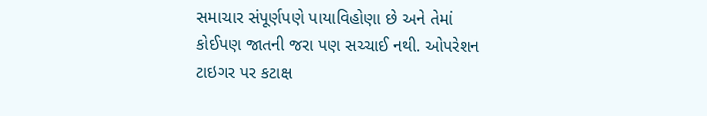સમાચાર સંપૂર્ણપણે પાયાવિહોણા છે અને તેમાં કોઈપણ જાતની જરા પણ સચ્ચાઈ નથી. ઓપરેશન ટાઇગર પર કટાક્ષ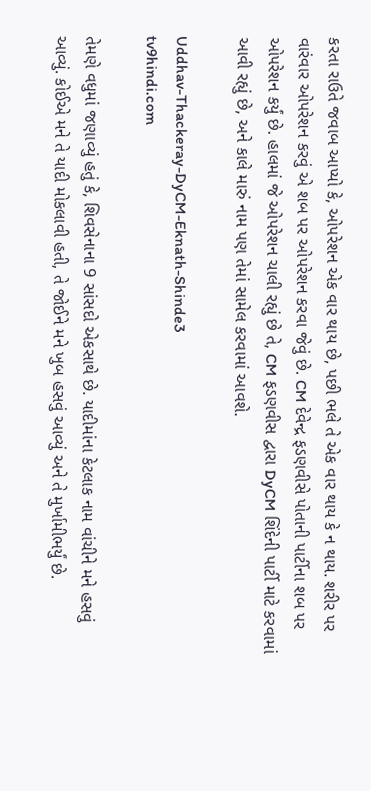કરતા રાઉતે જવાબ આપ્યો કે, ઓપરેશન એક વાર થાય છે, પછી ભલે તે એક વાર થાય કે ન થાય. શરીર પર વારંવાર ઓપરેશન કરવું એ શબ પર ઓપરેશન કરવા જેવું છે. CM દેવેન્દ્ર ફડણવીસે પોતાની પાર્ટીના શબ પર ઓપરેશન કર્યું છે. હાલમાં જે ઓપરેશન ચાલી રહ્યું છે તે, CM ફડણવીસ દ્વારા DyCM શિંદેની પાર્ટી માટે કરવામાં આવી રહ્યું છે, અને કાલે મારું નામ પણ તેમાં સામેલ કરવામાં આવશે.

Uddhav-Thackeray-DyCM-Eknath-Shinde3
tv9hindi.com

તેમણે વધુમાં જણાવ્યું હતું કે, શિવસેનાના 9 સાંસદો એકસાથે છે. યાદીમાંના કેટલાક નામ વાંચીને મને હસવું આવ્યું. કોઈએ મને તે યાદી મોકલાવી હતી, તે જોઈને મને ખુબ હસવું આવ્યું અને તે મુર્ખામીભર્યું છે.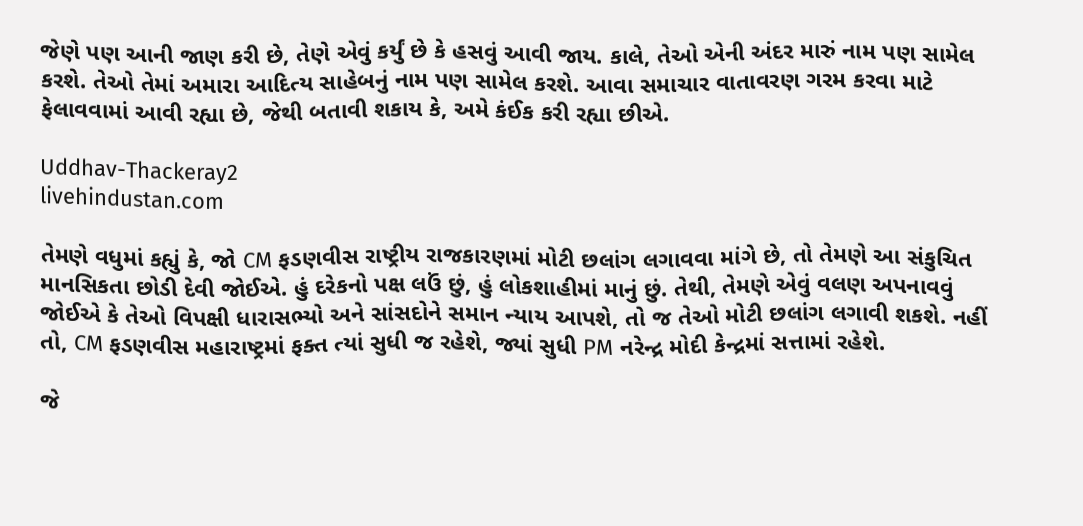જેણે પણ આની જાણ કરી છે, તેણે એવું કર્યું છે કે હસવું આવી જાય. કાલે, તેઓ એની અંદર મારું નામ પણ સામેલ કરશે. તેઓ તેમાં અમારા આદિત્ય સાહેબનું નામ પણ સામેલ કરશે. આવા સમાચાર વાતાવરણ ગરમ કરવા માટે ફેલાવવામાં આવી રહ્યા છે, જેથી બતાવી શકાય કે, અમે કંઈક કરી રહ્યા છીએ.

Uddhav-Thackeray2
livehindustan.com

તેમણે વધુમાં કહ્યું કે, જો CM ફડણવીસ રાષ્ટ્રીય રાજકારણમાં મોટી છલાંગ લગાવવા માંગે છે, તો તેમણે આ સંકુચિત માનસિકતા છોડી દેવી જોઈએ. હું દરેકનો પક્ષ લઉં છું, હું લોકશાહીમાં માનું છું. તેથી, તેમણે એવું વલણ અપનાવવું જોઈએ કે તેઓ વિપક્ષી ધારાસભ્યો અને સાંસદોને સમાન ન્યાય આપશે, તો જ તેઓ મોટી છલાંગ લગાવી શકશે. નહીં તો, CM ફડણવીસ મહારાષ્ટ્રમાં ફક્ત ત્યાં સુધી જ રહેશે, જ્યાં સુધી PM નરેન્દ્ર મોદી કેન્દ્રમાં સત્તામાં રહેશે.

જે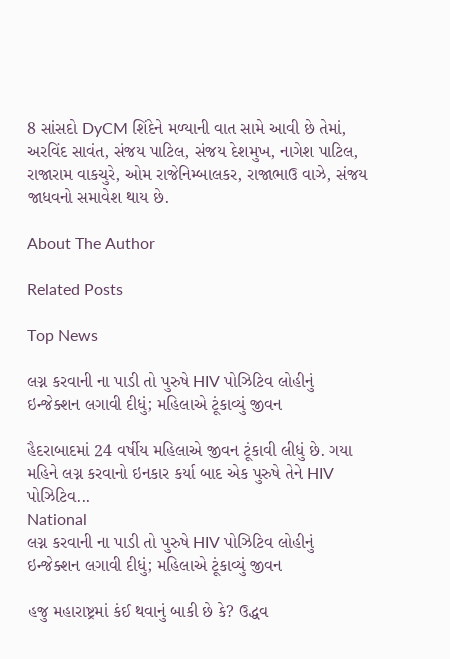8 સાંસદો DyCM શિંદેને મળ્યાની વાત સામે આવી છે તેમાં, અરવિંદ સાવંત, સંજય પાટિલ, સંજય દેશમુખ, નાગેશ પાટિલ, રાજારામ વાકચુરે, ઓમ રાજેનિમ્બાલકર, રાજાભાઉ વાઝે, સંજય જાધવનો સમાવેશ થાય છે.

About The Author

Related Posts

Top News

લગ્ન કરવાની ના પાડી તો પુરુષે HIV પોઝિટિવ લોહીનું ઇન્જેક્શન લગાવી દીધું; મહિલાએ ટૂંકાવ્યું જીવન

હૈદરાબાદમાં 24 વર્ષીય મહિલાએ જીવન ટૂંકાવી લીધું છે. ગયા મહિને લગ્ન કરવાનો ઇનકાર કર્યા બાદ એક પુરુષે તેને HIV પોઝિટિવ...
National
લગ્ન કરવાની ના પાડી તો પુરુષે HIV પોઝિટિવ લોહીનું ઇન્જેક્શન લગાવી દીધું; મહિલાએ ટૂંકાવ્યું જીવન

હજુ મહારાષ્ટ્રમાં કંઈ થવાનું બાકી છે કે? ઉદ્ધવ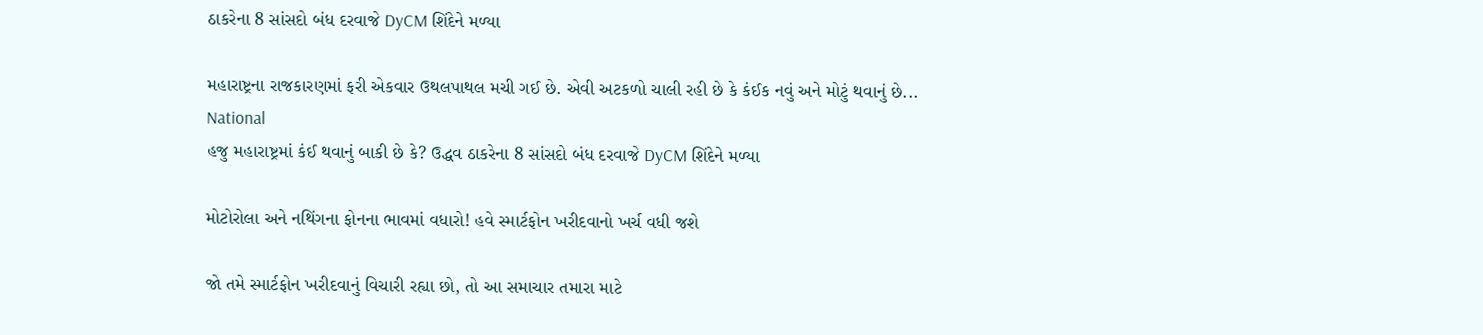ઠાકરેના 8 સાંસદો બંધ દરવાજે DyCM શિંદેને મળ્યા

મહારાષ્ટ્રના રાજકારણમાં ફરી એકવાર ઉથલપાથલ મચી ગઈ છે. એવી અટકળો ચાલી રહી છે કે કંઈક નવું અને મોટું થવાનું છે...
National
હજુ મહારાષ્ટ્રમાં કંઈ થવાનું બાકી છે કે? ઉદ્ધવ ઠાકરેના 8 સાંસદો બંધ દરવાજે DyCM શિંદેને મળ્યા

મોટોરોલા અને નથિંગના ફોનના ભાવમાં વધારો! હવે સ્માર્ટફોન ખરીદવાનો ખર્ચ વધી જશે

જો તમે સ્માર્ટફોન ખરીદવાનું વિચારી રહ્યા છો, તો આ સમાચાર તમારા માટે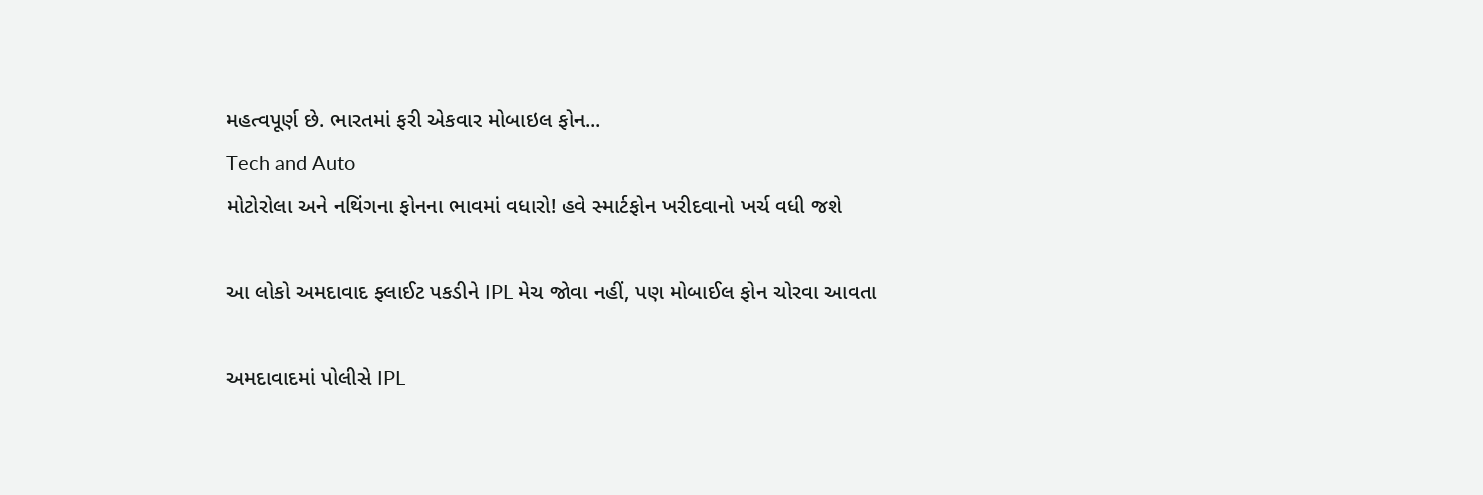મહત્વપૂર્ણ છે. ભારતમાં ફરી એકવાર મોબાઇલ ફોન...
Tech and Auto
મોટોરોલા અને નથિંગના ફોનના ભાવમાં વધારો! હવે સ્માર્ટફોન ખરીદવાનો ખર્ચ વધી જશે

આ લોકો અમદાવાદ ફ્લાઈટ પકડીને IPL મેચ જોવા નહીં, પણ મોબાઈલ ફોન ચોરવા આવતા

અમદાવાદમાં પોલીસે IPL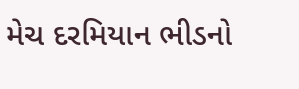મેચ દરમિયાન ભીડનો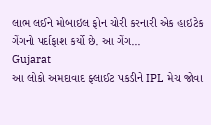લાભ લઈને મોબાઇલ ફોન ચોરી કરનારી એક હાઇટેક ગેંગનો પર્દાફાશ કર્યો છે. આ ગેંગ...
Gujarat
આ લોકો અમદાવાદ ફ્લાઈટ પકડીને IPL મેચ જોવા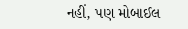નહીં, પણ મોબાઈલ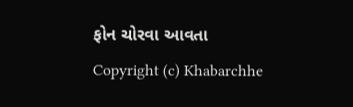ફોન ચોરવા આવતા
Copyright (c) Khabarchhe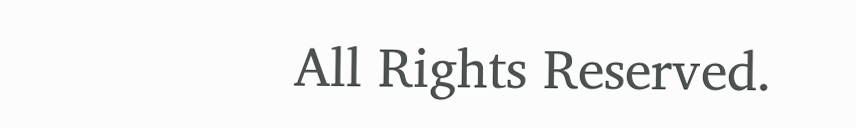All Rights Reserved.